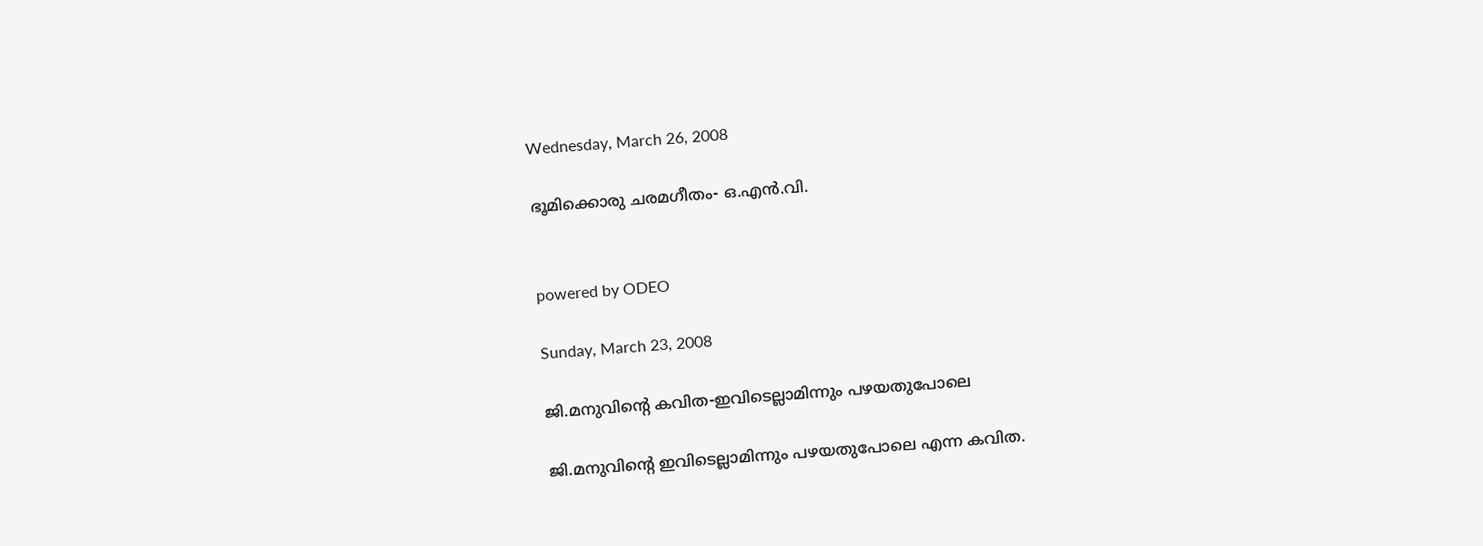Wednesday, March 26, 2008

ഭൂമിക്കൊരു ചരമഗീതം- ഒ.എന്‍.വി.


powered by ODEO

Sunday, March 23, 2008

ജി.മനുവിന്റെ കവിത-ഇവിടെല്ലാമിന്നും പഴയതുപോലെ

ജി.മനുവിന്റെ ഇവിടെല്ലാമിന്നും പഴയതുപോലെ എന്ന കവിത.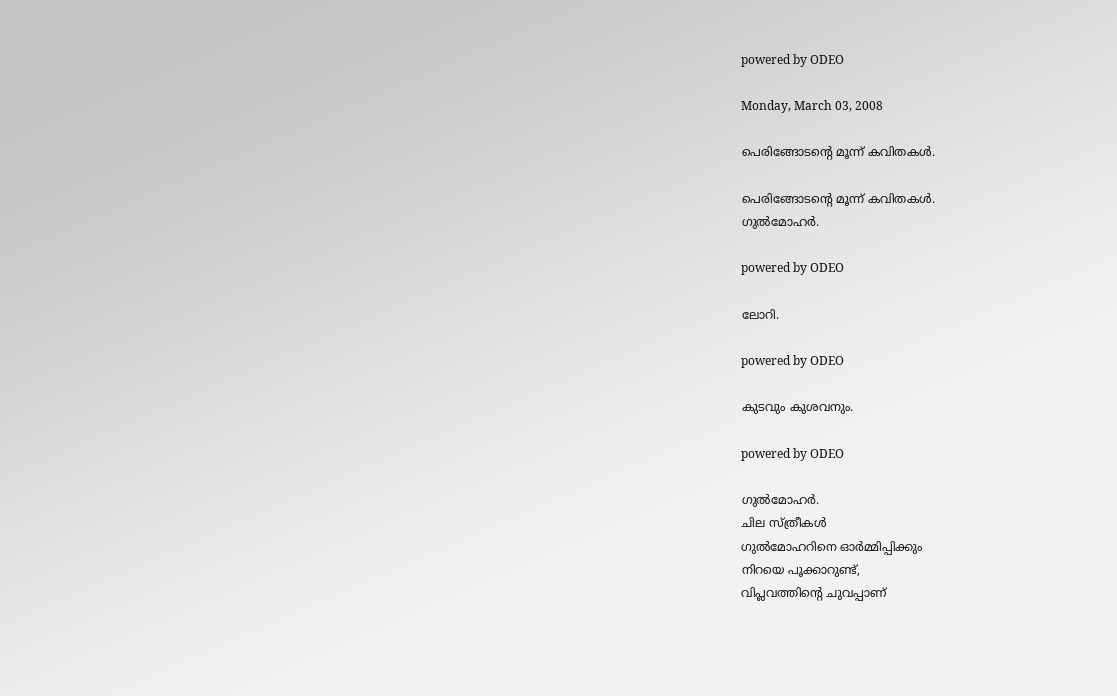powered by ODEO

Monday, March 03, 2008

പെരിങ്ങോടന്റെ മൂന്ന് കവിതകള്‍.

പെരിങ്ങോടന്റെ മൂന്ന് കവിതകള്‍.
ഗുല്‍മോഹര്‍.

powered by ODEO

ലോറി.

powered by ODEO

കുടവും കുശവനും.

powered by ODEO

ഗുല്‍മോഹര്‍.
ചില സ്ത്രീകള്‍
ഗുല്‍മോഹറിനെ ഓര്‍മ്മിപ്പിക്കും
നിറയെ പൂക്കാറുണ്ട്,
വിപ്ലവത്തിന്റെ ചുവപ്പാണ്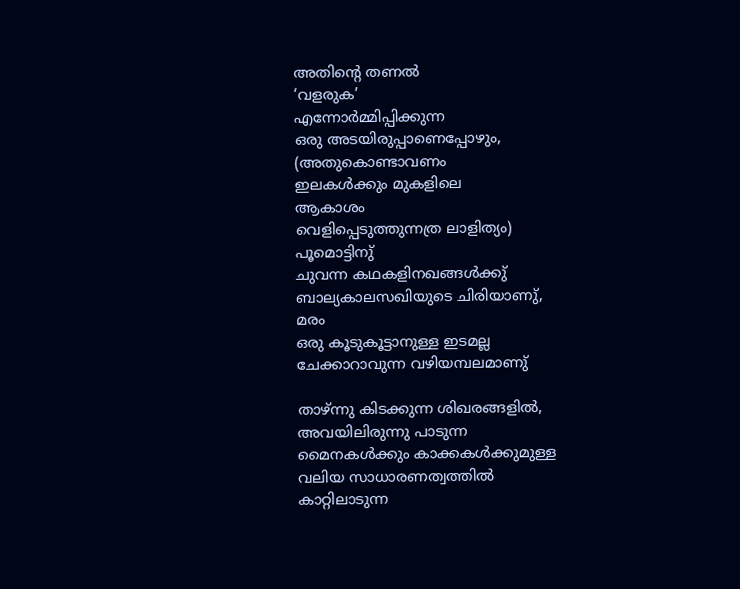അതിന്റെ തണല്‍
‘വളരുക’
എന്നോര്‍മ്മിപ്പിക്കുന്ന
ഒരു അടയിരുപ്പാണെപ്പോഴും,
(അതുകൊണ്ടാവണം
ഇലകള്‍ക്കും മുകളിലെ
ആകാശം
വെളിപ്പെടുത്തുന്നത്ര ലാളിത്യം)
പൂമൊട്ടിനു്
ചുവന്ന കഥകളിനഖങ്ങള്‍ക്കു്
ബാല്യകാലസഖിയുടെ ചിരിയാണു്,
മരം
ഒരു കൂടുകൂട്ടാനുള്ള ഇടമല്ല
ചേക്കാറാവുന്ന വഴിയമ്പലമാണു്

താഴ്ന്നു കിടക്കുന്ന ശിഖരങ്ങളില്‍,
അവയിലിരുന്നു പാടുന്ന
മൈനകള്‍ക്കും കാക്കകള്‍ക്കുമുള്ള
വലിയ സാധാരണത്വത്തില്‍
കാറ്റിലാടുന്ന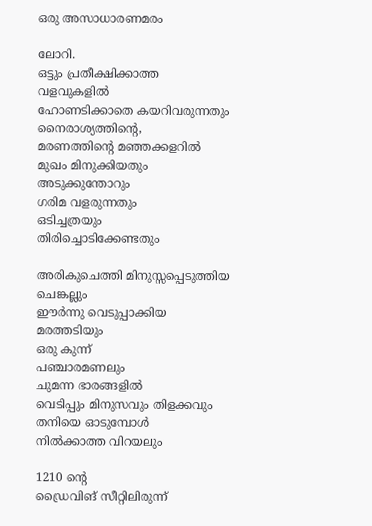ഒരു അസാധാരണമരം

ലോറി.
ഒട്ടും പ്രതീക്ഷിക്കാത്ത
വളവുകളില്‍
ഹോണടിക്കാതെ കയറിവരുന്നതും
നൈരാശ്യത്തിന്റെ,
മരണത്തിന്റെ മഞ്ഞക്കളറില്‍
മുഖം മിനുക്കിയതും
അടുക്കുന്തോറും
ഗരിമ വളരുന്നതും
ഒടിച്ചത്രയും
തിരിച്ചൊടിക്കേണ്ടതും

അരികുചെത്തി മിനുസ്സപ്പെടുത്തിയ
ചെങ്കല്ലും
ഈര്‍ന്നു വെടുപ്പാക്കിയ
മരത്തടിയും
ഒരു കുന്ന്‍
പഞ്ചാരമണലും
ചുമന്ന ഭാരങ്ങളില്‍
വെടിപ്പും മിനുസവും തിളക്കവും
തനിയെ ഓടുമ്പോള്‍
നില്‍ക്കാത്ത വിറയലും

1210 ന്റെ
ഡ്രൈവിങ് സീ‍റ്റിലിരുന്ന്‍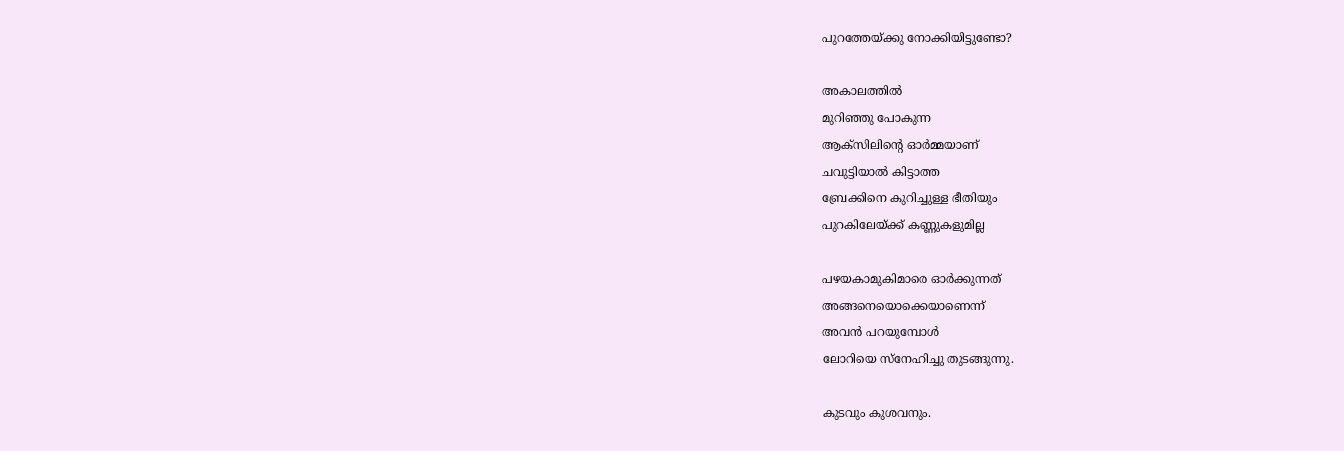പുറത്തേയ്ക്കു നോക്കിയിട്ടുണ്ടോ?

അകാലത്തില്‍
മുറിഞ്ഞു പോകുന്ന
ആക്സിലിന്റെ ഓര്‍മ്മയാണ്
ചവുട്ടിയാല്‍ കിട്ടാത്ത
ബ്രേക്കിനെ കുറിച്ചുള്ള ഭീതിയും
പുറകിലേയ്ക്ക് കണ്ണുകളുമില്ല

പഴയകാമുകിമാരെ ഓര്‍ക്കുന്നത്
അങ്ങനെയൊക്കെയാണെന്ന്
അവന്‍ പറയുമ്പോള്‍
ലോറിയെ സ്നേഹിച്ചു തുടങ്ങുന്നു.

കുടവും കുശവനും.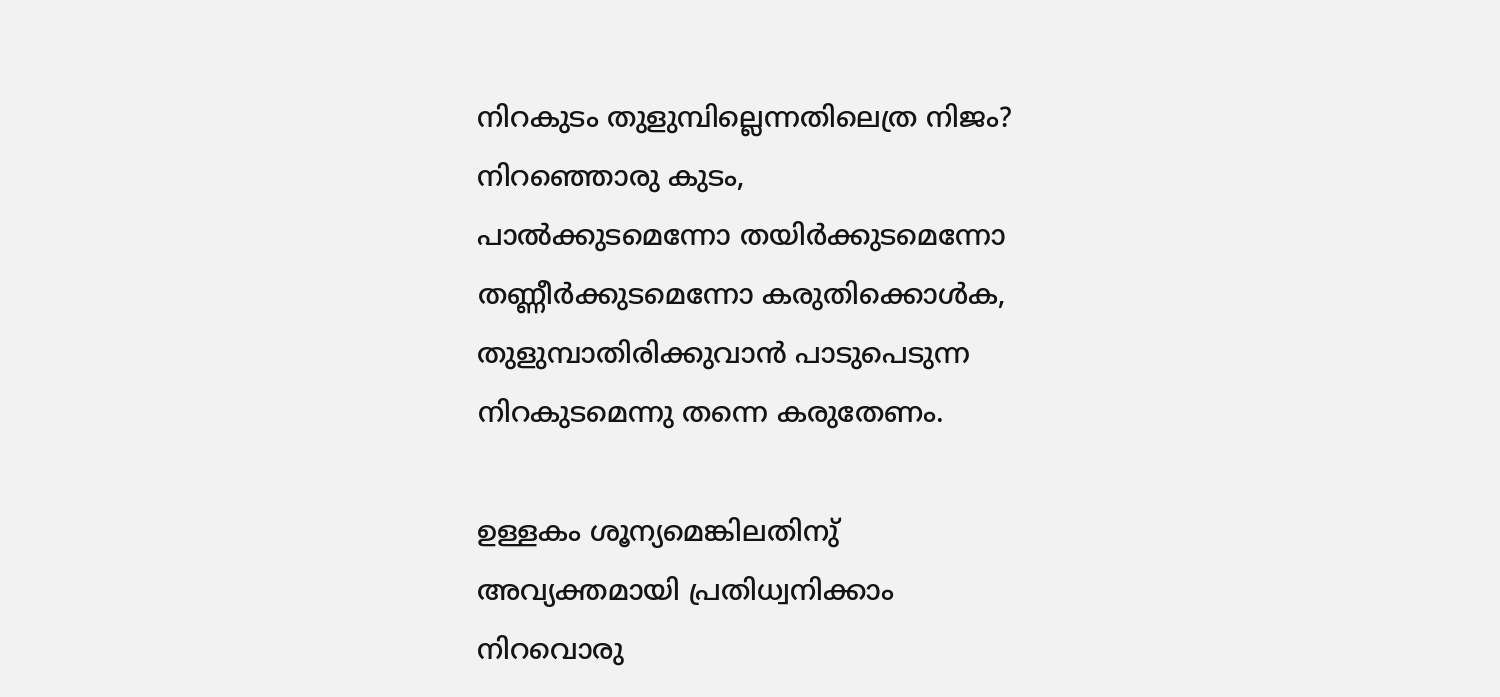നിറകുടം തുളുമ്പില്ലെന്നതിലെത്ര നിജം?
നിറഞ്ഞൊരു കുടം,
പാല്‍ക്കുടമെന്നോ തയിര്‍ക്കുടമെന്നോ
തണ്ണീ‍ര്‍ക്കുടമെന്നോ കരുതിക്കൊള്‍ക,
തുളുമ്പാതിരിക്കുവാന്‍ പാടുപെടുന്ന
നിറകുടമെന്നു തന്നെ കരുതേണം.

ഉള്ളകം ശൂന്യമെങ്കിലതിനു്
അവ്യക്തമായി പ്രതിധ്വനിക്കാം
നിറവൊരു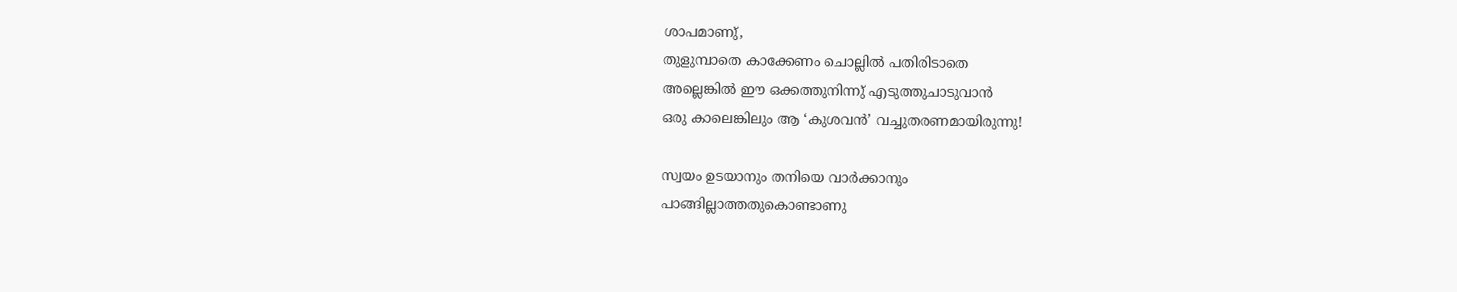ശാപമാണു്,
തുളുമ്പാതെ കാക്കേണം ചൊല്ലില്‍ പതിരിടാതെ
അല്ലെങ്കില്‍ ഈ ഒക്കത്തുനിന്നു് എടുത്തുചാടുവാന്‍
ഒരു കാലെങ്കിലും ആ ‘കുശവന്‍’ വച്ചുതരണമായിരുന്നു!

സ്വയം ഉടയാനും തനിയെ വാര്‍ക്കാനും
പാങ്ങില്ലാത്തതുകൊണ്ടാണു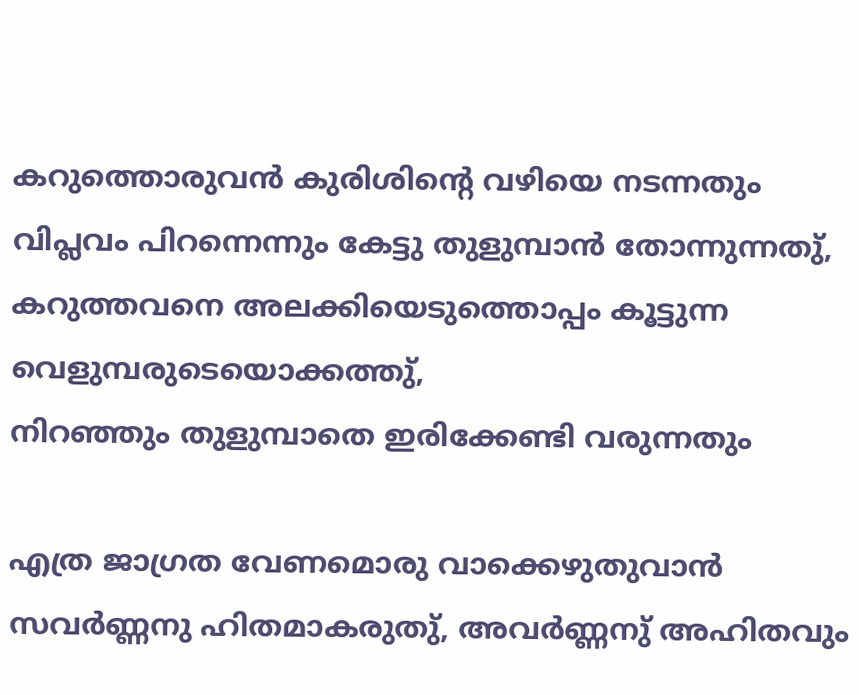കറുത്തൊരുവന്‍ കുരിശിന്റെ വഴിയെ നടന്നതും
വിപ്ലവം പിറന്നെന്നും കേട്ടു തുളുമ്പാന്‍ തോന്നുന്നതു്,
കറുത്തവനെ അലക്കിയെടുത്തൊപ്പം കൂട്ടുന്ന
വെളുമ്പരുടെയൊക്കത്തു്,
നിറഞ്ഞും തുളുമ്പാതെ ഇരിക്കേണ്ടി വരുന്നതും

എത്ര ജാഗ്രത വേണമൊരു വാക്കെഴുതുവാന്‍
സവര്‍ണ്ണനു ഹിതമാകരുതു്, അവര്‍ണ്ണനു് അഹിതവും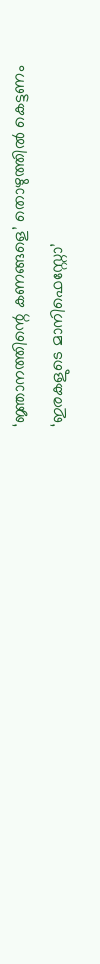‘ജ്ഞാനത്തിന്റെ കണങ്ങളെ’ തൊഴുത്തില്‍ കെട്ടണം
‘ഇരകളുടെ മാനിഫെസ്റ്റോ’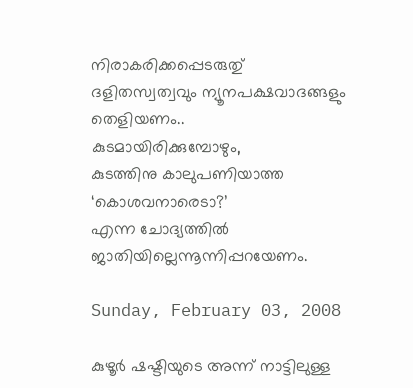നിരാ‍കരിക്കപ്പെടരുതു്
ദളിതസ്വത്വവും ന്യൂനപക്ഷവാദങ്ങളും തെളിയണം..
കുടമായിരിക്കുമ്പോഴും,
കുടത്തിനു കാലുപണിയാത്ത ‘കൊശവനാരെടാ?’
എന്ന ചോദ്യത്തില്‍ ജാതിയില്ലെന്നൂന്നിപ്പറയേണം.

Sunday, February 03, 2008

കുഴൂര്‍ ഷഷ്ടിയുടെ അന്ന് നാട്ടിലുള്ള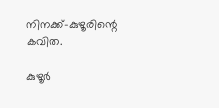നിനക്ക്-കുഴൂരിന്റെ കവിത.

കുഴൂര്‍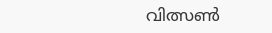വിത്സണ്‍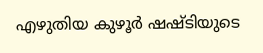എഴുതിയ കുഴൂര്‍ ഷഷ്ടിയുടെ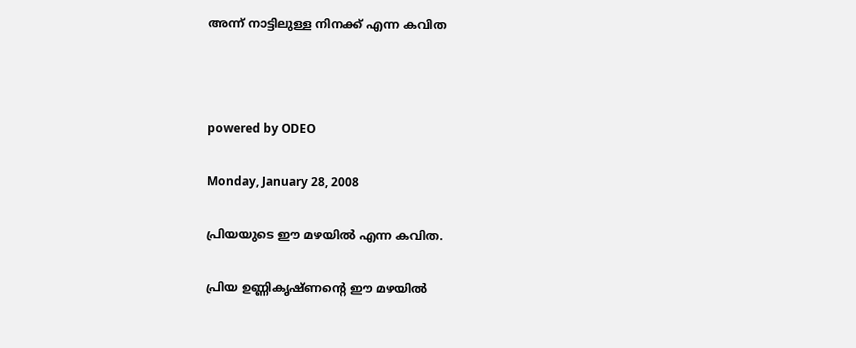അന്ന് നാട്ടിലുള്ള നിനക്ക് എന്ന കവിത



powered by ODEO

Monday, January 28, 2008

പ്രിയയുടെ ഈ മഴയില്‍ എന്ന കവിത.

പ്രിയ ഉണ്ണികൃഷ്ണന്റെ ഈ മഴയില്‍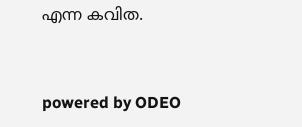എന്ന കവിത.


powered by ODEO